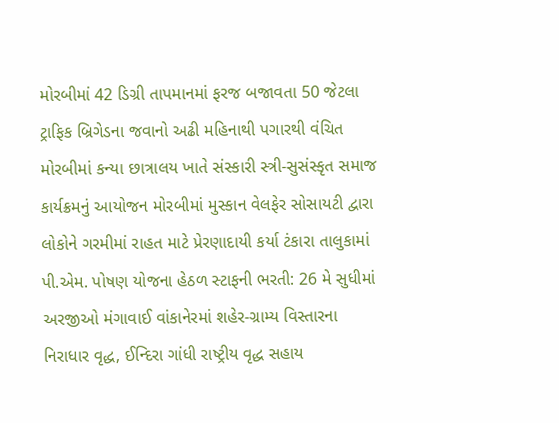મોરબીમાં 42 ડિગ્રી તાપમાનમાં ફરજ બજાવતા 50 જેટલા ટ્રાફિક બ્રિગેડના જવાનો અઢી મહિનાથી પગારથી વંચિત મોરબીમાં કન્યા છાત્રાલય ખાતે સંસ્કારી સ્ત્રી-સુસંસ્કૃત સમાજ કાર્યક્રમનું આયોજન મોરબીમાં મુસ્કાન વેલફેર સોસાયટી દ્વારા લોકોને ગરમીમાં રાહત માટે પ્રેરણાદાયી કર્યા ટંકારા તાલુકામાં પી.એમ. પોષણ યોજના હેઠળ સ્ટાફની ભરતી: 26 મે સુધીમાં અરજીઓ મંગાવાઈ વાંકાનેરમાં શહેર-ગ્રામ્ય વિસ્તારના નિરાધાર વૃદ્ધ, ઈન્દિરા ગાંધી રાષ્ટ્રીય વૃદ્ધ સહાય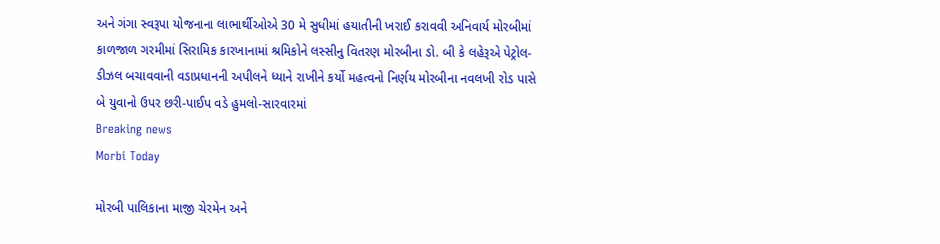અને ગંગા સ્વરૂપા યોજનાના લાભાર્થીઓએ 30 મે સુધીમાં હયાતીની ખરાઈ કરાવવી અનિવાર્ય મોરબીમાં કાળજાળ ગરમીમાં સિરામિક કારખાનામાં શ્રમિકોને લસ્સીનુ વિતરણ મોરબીના ડો. બી કે લહેરૂએ પેટ્રોલ-ડીઝલ બચાવવાની વડાપ્રધાનની અપીલને ધ્યાને રાખીને કર્યો મહત્વનો નિર્ણય મોરબીના નવલખી રોડ પાસે બે યુવાનો ઉપર છરી-પાઈપ વડે હુમલો-સારવારમાં
Breaking news
Morbi Today

મોરબી પાલિકાના માજી ચેરમેન અને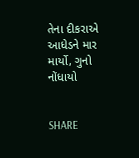તેના દીકરાએ આધેડને માર માર્યો, ગુનો નોંધાયો


SHARE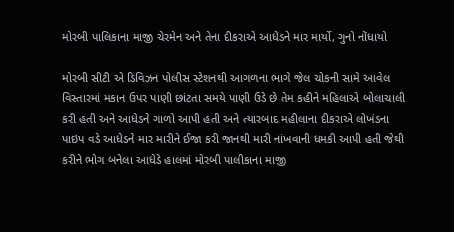મોરબી પાલિકાના માજી ચેરમેન અને તેના દીકરાએ આધેડને માર માર્યો, ગુનો નોંધાયો

મોરબી સીટી એ ડિવિઝન પોલીસ સ્ટેશનથી આગળના ભાગે જેલ ચોકની સામે આવેલ વિસ્તારમાં મકાન ઉપર પાણી છાંટતા સમયે પાણી ઉડે છે તેમ કહીને મહિલાએ બોલાચાલી કરી હતી અને આધેડને ગાળો આપી હતી અને ત્યારબાદ મહીલાના દીકરાએ લોખંડના પાઇપ વડે આધેડને માર મારીને ઈજા કરી જાનથી મારી નાંખવાની ધમકી આપી હતી જેથી કરીને ભોગ બનેલા આધેડે હાલમાં મોરબી પાલીકાના માજી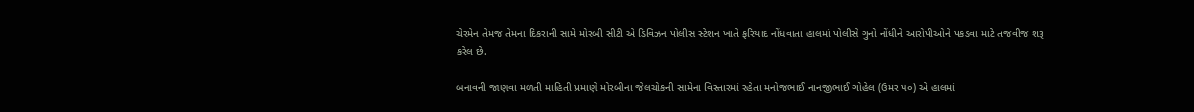ચેરમેન તેમજ તેમના દિકરાની સામે મોરબી સીટી એ ડિવિઝન પોલીસ સ્ટેશન ખાતે ફરિયાદ નોંધવાતા હાલમાં પોલીસે ગુનો નોંધીને આરોપીઓને પકડવા માટે તજવીજ શરૂ કરેલ છે.

બનાવની જાણવા મળતી માહિતી પ્રમાણે મોરબીના જેલચોકની સામેના વિસ્તારમાં રહેતા મનોજભાઈ નાનજીભાઈ ગોહેલ (ઉમર ૫૦) એ હાલમાં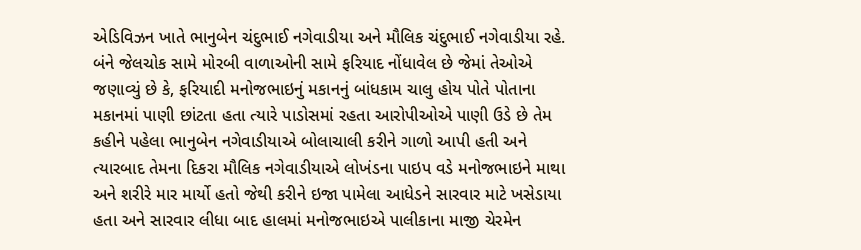એડિવિઝન ખાતે ભાનુબેન ચંદુભાઈ નગેવાડીયા અને મૌલિક ચંદુભાઈ નગેવાડીયા રહે. બંને જેલચોક સામે મોરબી વાળાઓની સામે ફરિયાદ નોંધાવેલ છે જેમાં તેઓએ જણાવ્યું છે કે, ફરિયાદી મનોજભાઇનું મકાનનું બાંધકામ ચાલુ હોય પોતે પોતાના મકાનમાં પાણી છાંટતા હતા ત્યારે પાડોસમાં રહતા આરોપીઓએ પાણી ઉડે છે તેમ કહીને પહેલા ભાનુબેન નગેવાડીયાએ બોલાચાલી કરીને ગાળો આપી હતી અને ત્યારબાદ તેમના દિકરા મૌલિક નગેવાડીયાએ લોખંડના પાઇપ વડે મનોજભાઇને માથા અને શરીરે માર માર્યો હતો જેથી કરીને ઇજા પામેલા આધેડને સારવાર માટે ખસેડાયા હતા અને સારવાર લીધા બાદ હાલમાં મનોજભાઇએ પાલીકાના માજી ચેરમેન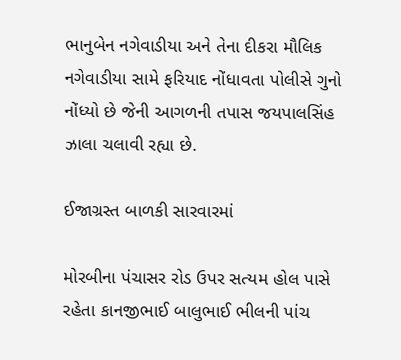ભાનુબેન નગેવાડીયા અને તેના દીકરા મૌલિક નગેવાડીયા સામે ફરિયાદ નોંધાવતા પોલીસે ગુનો નોંધ્યો છે જેની આગળની તપાસ જયપાલસિંહ ઝાલા ચલાવી રહ્યા છે.

ઈજાગ્રસ્ત બાળકી સારવારમાં

મોરબીના પંચાસર રોડ ઉપર સત્યમ હોલ પાસે રહેતા કાનજીભાઈ બાલુભાઈ ભીલની પાંચ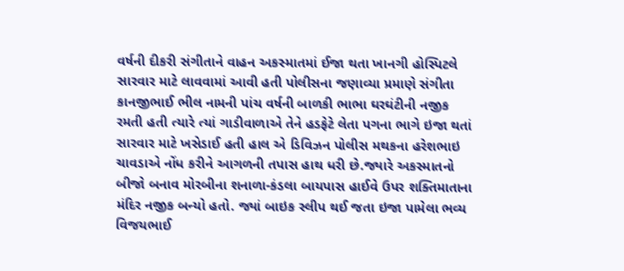વર્ષની દીકરી સંગીતાને વાહન અકસ્માતમાં ઈજા થતા ખાનગી હોસ્પિટલે સારવાર માટે લાવવામાં આવી હતી પોલીસના જણાવ્યા પ્રમાણે સંગીતા કાનજીભાઈ ભીલ નામની પાંચ વર્ષની બાળકી ભાભા ઘરઘંટીની નજીક રમતી હતી ત્યારે ત્યાં ગાડીવાળાએ તેને હડફેટે લેતા પગના ભાગે ઇજા થતાં સારવાર માટે ખસેડાઈ હતી હાલ એ ડિવિઝન પોલીસ મથકના હરેશભાઇ ચાવડાએ નોંધ કરીને આગળની તપાસ હાથ ધરી છે.જ્યારે અકસ્માતનો બીજો બનાવ મોરબીના શનાળા-કંડલા બાયપાસ હાઈવે ઉપર શક્તિમાતાના મંદિર નજીક બન્યો હતો. જ્યાં બાઇક સ્લીપ થઈ જતા ઇજા પામેલા ભવ્ય વિજયભાઈ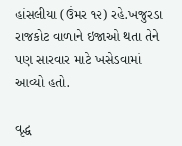હાંસલીયા (ઉંમર ૧૨) રહે.ખજુરડા રાજકોટ વાળાને ઇજાઓ થતા તેને પણ સારવાર માટે ખસેડવામાં આવ્યો હતો.

વૃદ્ધ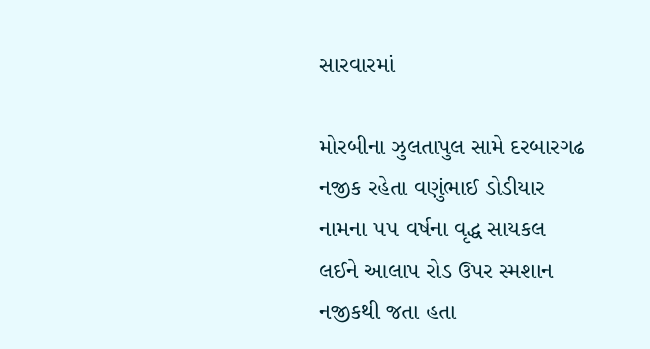સારવારમાં

મોરબીના ઝુલતાપુલ સામે દરબારગઢ નજીક રહેતા વણુંભાઈ ડોડીયાર નામના ૫૫ વર્ષના વૃદ્ધ સાયકલ લઈને આલાપ રોડ ઉપર સ્મશાન નજીકથી જતા હતા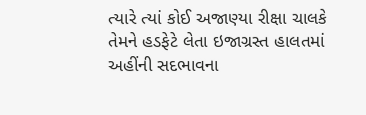ત્યારે ત્યાં કોઈ અજાણ્યા રીક્ષા ચાલકે તેમને હડફેટે લેતા ઇજાગ્રસ્ત હાલતમાં અહીંની સદભાવના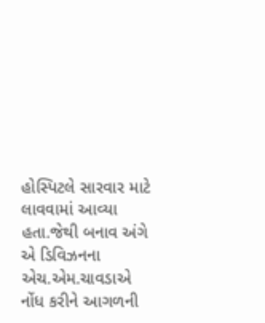હોસ્પિટલે સારવાર માટે લાવવામાં આવ્યા હતા.જેથી બનાવ અંગે એ ડિવિઝનના એચ.એમ.ચાવડાએ નોંધ કરીને આગળની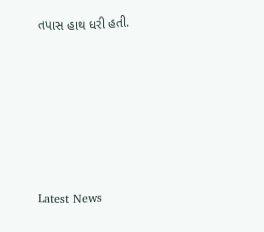તપાસ હાથ ધરી હતી.






Latest News